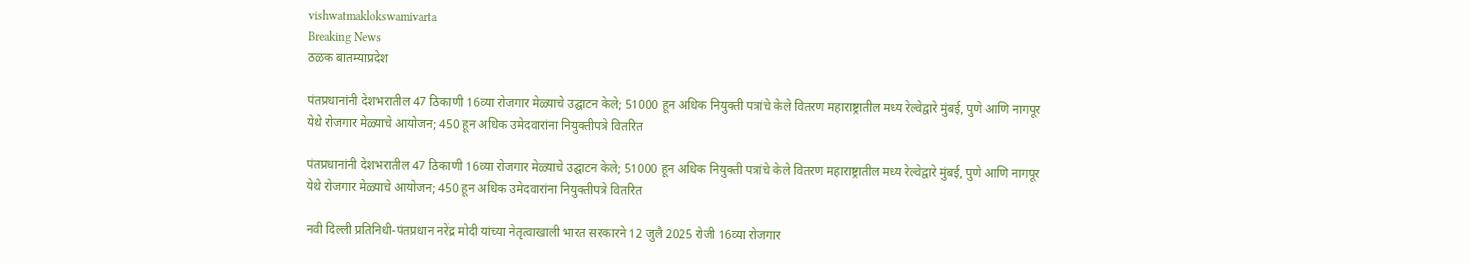vishwatmaklokswamivarta
Breaking News
ठळक बातम्याप्रदेश

पंतप्रधानांनी देशभरातील 47 ठिकाणी 16व्या रोजगार मेळ्याचे उद्घाटन केले; 51000 हून अधिक नियुक्ती पत्रांचे केले वितरण महाराष्ट्रातील मध्य रेल्वेद्वारे मुंबई, पुणे आणि नागपूर येथे रोजगार मेळ्याचे आयोजन; 450 हून अधिक उमेदवारांना नियुक्तीपत्रे वितरित

पंतप्रधानांनी देशभरातील 47 ठिकाणी 16व्या रोजगार मेळ्याचे उद्घाटन केले; 51000 हून अधिक नियुक्ती पत्रांचे केले वितरण महाराष्ट्रातील मध्य रेल्वेद्वारे मुंबई, पुणे आणि नागपूर येथे रोजगार मेळ्याचे आयोजन; 450 हून अधिक उमेदवारांना नियुक्तीपत्रे वितरित

नवी दिल्ली प्रतिनिधी-पंतप्रधान नरेंद्र मोदी यांच्या नेतृत्वाखाली भारत सरकारने 12 जुलै 2025 रोजी 16व्या रोजगार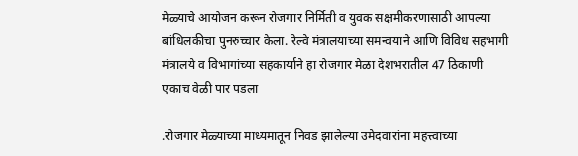मेळ्याचे आयोजन करून रोजगार निर्मिती व युवक सक्षमीकरणासाठी आपल्या बांधिलकीचा पुनरुच्चार केला. रेल्वे मंत्रालयाच्या समन्वयाने आणि विविध सहभागी मंत्रालये व विभागांच्या सहकार्याने हा रोजगार मेळा देशभरातील 47 ठिकाणी एकाच वेळी पार पडला

.रोजगार मेळ्याच्या माध्यमातून निवड झालेल्या उमेदवारांना महत्त्वाच्या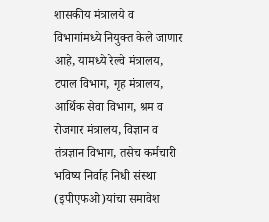शासकीय मंत्रालये व विभागांमध्ये नियुक्त केले जाणार आहे, यामध्ये रेल्वे मंत्रालय, टपाल विभाग, गृह मंत्रालय, आर्थिक सेवा विभाग, श्रम व रोजगार मंत्रालय, विज्ञान व तंत्रज्ञान विभाग, तसेच कर्मचारी भविष्य निर्वाह निधी संस्था (इपीएफओ)यांचा समावेश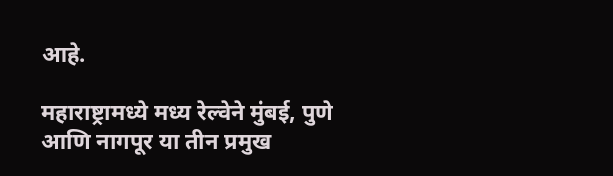आहे.

महाराष्ट्रामध्ये मध्य रेल्वेने मुंबई, पुणे आणि नागपूर या तीन प्रमुख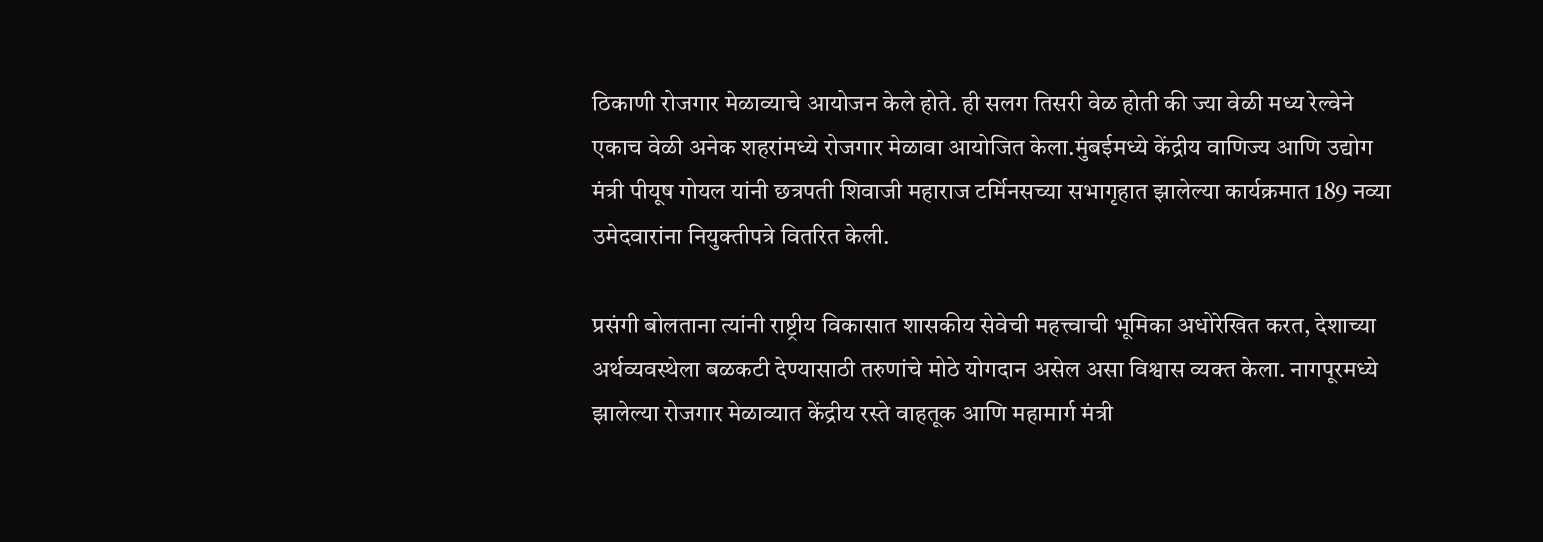ठिकाणी रोजगार मेळाव्याचे आयोजन केले होते. ही सलग तिसरी वेळ होती की ज्या वेळी मध्य रेल्वेने एकाच वेळी अनेक शहरांमध्ये रोजगार मेळावा आयोजित केला.मुंबईमध्ये केंद्रीय वाणिज्य आणि उद्योग मंत्री पीयूष गोयल यांनी छत्रपती शिवाजी महाराज टर्मिनसच्या सभागृहात झालेल्या कार्यक्रमात 189 नव्या उमेदवारांना नियुक्तीपत्रे वितरित केली.

प्रसंगी बोलताना त्यांनी राष्ट्रीय विकासात शासकीय सेवेची महत्त्वाची भूमिका अधोरेखित करत, देशाच्या अर्थव्यवस्थेला बळकटी देण्यासाठी तरुणांचे मोठे योगदान असेल असा विश्वास व्यक्त केला. नागपूरमध्ये झालेल्या रोजगार मेळाव्यात केंद्रीय रस्ते वाहतूक आणि महामार्ग मंत्री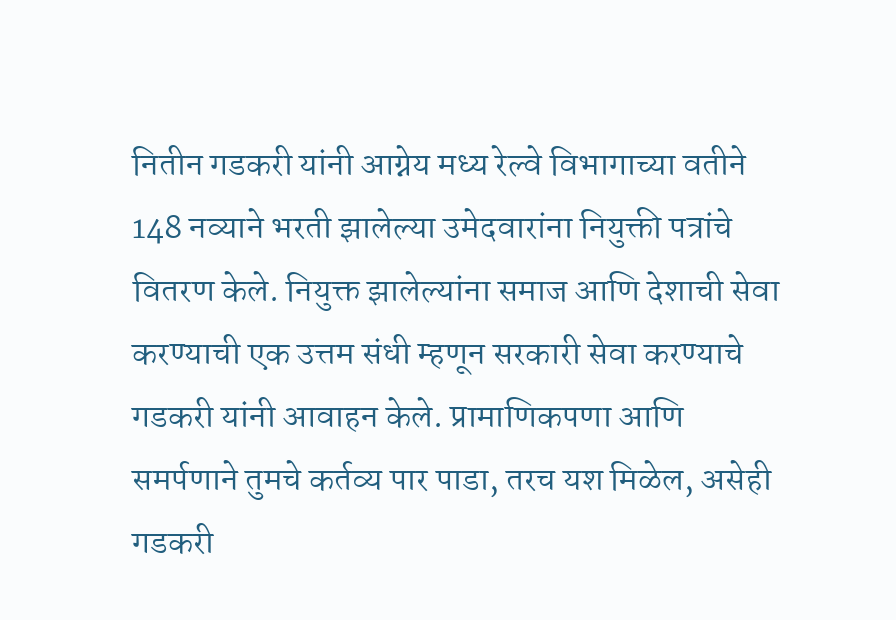नितीन गडकरी यांनी आग्नेय मध्य रेल्वे विभागाच्या वतीने 148 नव्याने भरती झालेल्या उमेदवारांना नियुक्ती पत्रांचे वितरण केले. नियुक्त झालेल्यांना समाज आणि देशाची सेवा करण्याची एक उत्तम संधी म्हणून सरकारी सेवा करण्याचे गडकरी यांनी आवाहन केले. प्रामाणिकपणा आणि समर्पणाने तुमचे कर्तव्य पार पाडा, तरच यश मिळेल, असेही गडकरी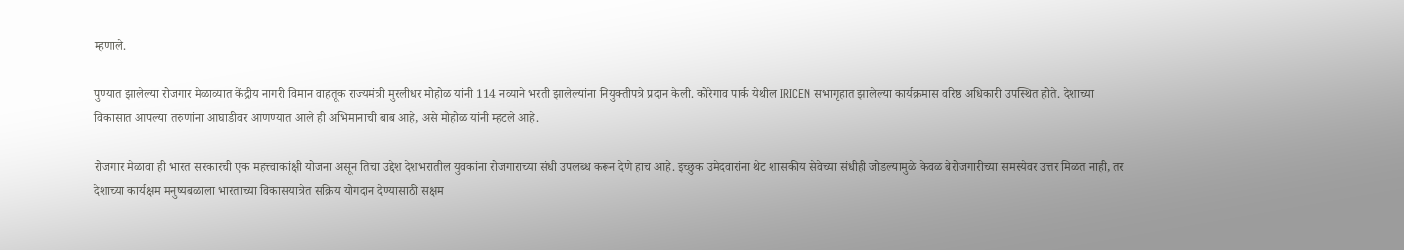म्हणाले.

पुण्यात झालेल्या रोजगार मेळाव्यात केंद्रीय नागरी विमान वाहतूक राज्यमंत्री मुरलीधर मोहोळ यांनी 114 नव्याने भरती झालेल्यांना नियुक्तीपत्रे प्रदान केली. कोरेगाव पार्क येथील IRICEN सभागृहात झालेल्या कार्यक्रमास वरिष्ठ अधिकारी उपस्थित होते. देशाच्या विकासात आपल्या तरुणांना आघाडीवर आणण्यात आले ही अभिमानाची बाब आहे, असे मोहोळ यांनी म्हटले आहे.

रोजगार मेळावा ही भारत सरकारची एक महत्त्वाकांक्षी योजना असून तिचा उद्देश देशभरातील युवकांना रोजगाराच्या संधी उपलब्ध करून देणे हाच आहे. इच्छुक उमेदवारांना थेट शासकीय सेवेच्या संधीही जोडल्यामुळे केवळ बेरोजगारीच्या समस्येवर उत्तर मिळत नाही, तर देशाच्या कार्यक्षम मनुष्यबळाला भारताच्या विकासयात्रेत सक्रिय योगदान देण्यासाठी सक्षम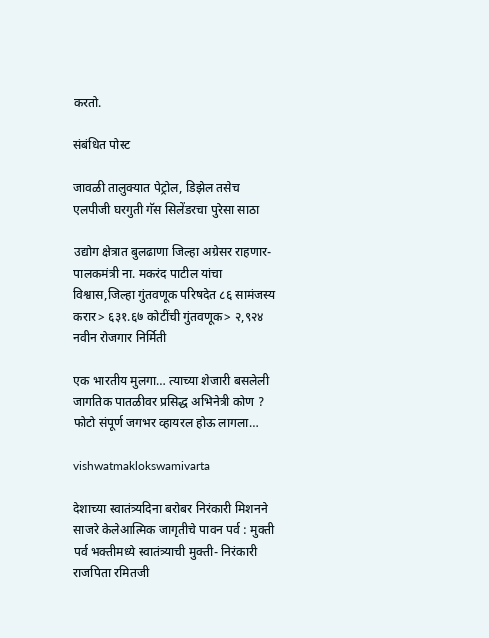करतो.

संबंधित पोस्ट

जावळी तालुक्यात पेट्रोल, डिझेल तसेच एलपीजी घरगुती गॅस सिलेंडरचा पुरेसा साठा

उद्योग क्षेत्रात बुलढाणा जिल्हा अग्रेसर राहणार- पालकमंत्री ना. मकरंद पाटील यांचा विश्वास,जिल्हा गुंतवणूक परिषदेत ८६ सामंजस्य करार> ६३१.६७ कोटींची गुंतवणूक> २,९२४ नवीन रोजगार निर्मिती

एक भारतीय मुलगा… त्याच्या शेजारी बसलेली जागतिक पातळीवर प्रसिद्ध अभिनेत्री कोण ? फोटो संपूर्ण जगभर व्हायरल होऊ लागला…

vishwatmaklokswamivarta

देशाच्या स्वातंत्र्यदिना बरोबर निरंकारी मिशनने साजरे केलेआत्मिक जागृतीचे पावन पर्व : मुक्ती पर्व भक्तीमध्ये स्वातंत्र्याची मुक्ती- निरंकारी राजपिता रमितजी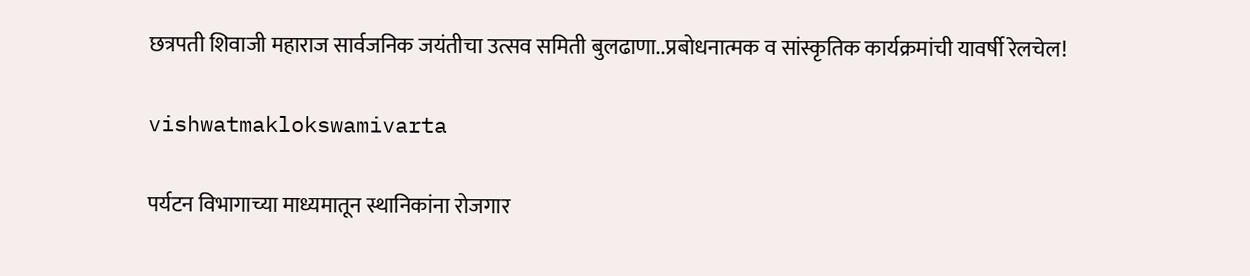छत्रपती शिवाजी महाराज सार्वजनिक जयंतीचा उत्सव समिती बुलढाणा..प्रबोधनात्मक व सांस्कृतिक कार्यक्रमांची यावर्षी रेलचेल!

vishwatmaklokswamivarta

पर्यटन विभागाच्या माध्यमातून स्थानिकांना रोजगार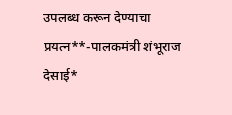उपलब्ध करून देण्याचा प्रयत्न**-पालकमंत्री शंभूराज देसाई*